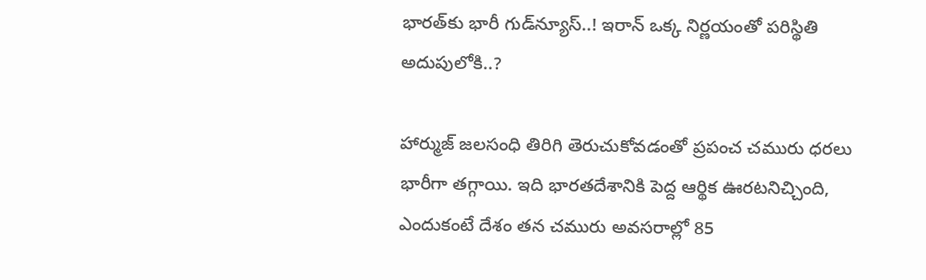భారత్‌కు భారీ గుడ్‌న్యూస్‌..! ఇరాన్‌ ఒక్క నిర్ణయంతో పరిస్థితి అదుపులోకి..?

హార్ముజ్ జలసంధి తిరిగి తెరుచుకోవడంతో ప్రపంచ చమురు ధరలు భారీగా తగ్గాయి. ఇది భారతదేశానికి పెద్ద ఆర్థిక ఊరటనిచ్చింది, ఎందుకంటే దేశం తన చమురు అవసరాల్లో 85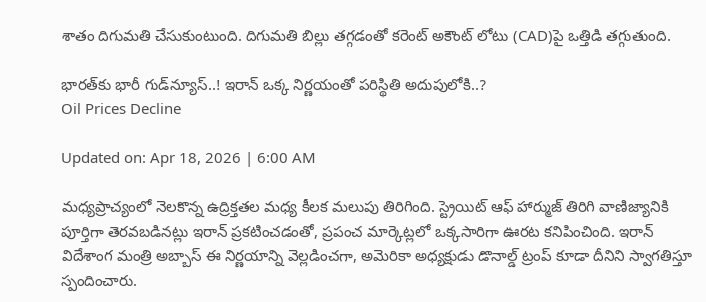శాతం దిగుమతి చేసుకుంటుంది. దిగుమతి బిల్లు తగ్గడంతో కరెంట్ అకౌంట్ లోటు (CAD)పై ఒత్తిడి తగ్గుతుంది.

భారత్‌కు భారీ గుడ్‌న్యూస్‌..! ఇరాన్‌ ఒక్క నిర్ణయంతో పరిస్థితి అదుపులోకి..?
Oil Prices Decline

Updated on: Apr 18, 2026 | 6:00 AM

మధ్యప్రాచ్యంలో నెలకొన్న ఉద్రిక్తతల మధ్య కీలక మలుపు తిరిగింది. స్ట్రెయిట్‌ ఆఫ్‌ హార్ముజ్‌ తిరిగి వాణిజ్యానికి పూర్తిగా తెరవబడినట్లు ఇరాన్ ప్రకటించడంతో, ప్రపంచ మార్కెట్లలో ఒక్కసారిగా ఊరట కనిపించింది. ఇరాన్ విదేశాంగ మంత్రి అబ్బాస్‌ ఈ నిర్ణయాన్ని వెల్లడించగా, అమెరికా అధ్యక్షుడు డొనాల్డ్‌ ట్రంప్‌ కూడా దీనిని స్వాగతిస్తూ స్పందించారు.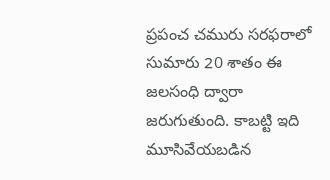ప్రపంచ చమురు సరఫరాలో సుమారు 20 శాతం ఈ జలసంధి ద్వారా జరుగుతుంది. కాబట్టి ఇది మూసివేయబడిన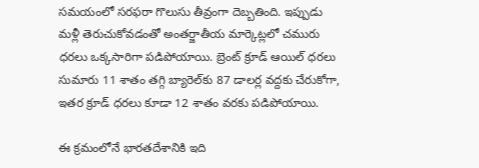సమయంలో సరఫరా గొలుసు తీవ్రంగా దెబ్బతింది. ఇప్పుడు మళ్లీ తెరుచుకోవడంతో అంతర్జాతీయ మార్కెట్లలో చమురు ధరలు ఒక్కసారిగా పడిపోయాయి. బ్రెంట్‌ క్రూడ్‌ ఆయిల్‌ ధరలు సుమారు 11 శాతం తగ్గి బ్యారెల్‌కు 87 డాలర్ల వద్దకు చేరుకోగా, ఇతర క్రూడ్ ధరలు కూడా 12 శాతం వరకు పడిపోయాయి.

ఈ క్రమంలోనే భారతదేశానికి ఇది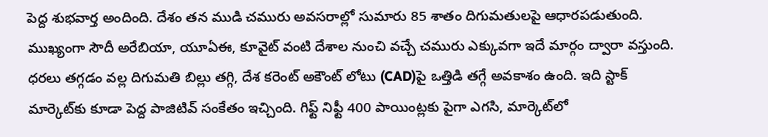పెద్ద శుభవార్త అందింది. దేశం తన ముడి చమురు అవసరాల్లో సుమారు 85 శాతం దిగుమతులపై ఆధారపడుతుంది. ముఖ్యంగా సౌదీ అరేబియా, యూఏఈ, కూవైట్‌ వంటి దేశాల నుంచి వచ్చే చమురు ఎక్కువగా ఇదే మార్గం ద్వారా వస్తుంది. ధరలు తగ్గడం వల్ల దిగుమతి బిల్లు తగ్గి, దేశ కరెంట్ అకౌంట్ లోటు (CAD)పై ఒత్తిడి తగ్గే అవకాశం ఉంది. ఇది స్టాక్ మార్కెట్‌కు కూడా పెద్ద పాజిటివ్ సంకేతం ఇచ్చింది. గిఫ్ట్‌ నిఫ్టీ 400 పాయింట్లకు పైగా ఎగసి, మార్కెట్‌లో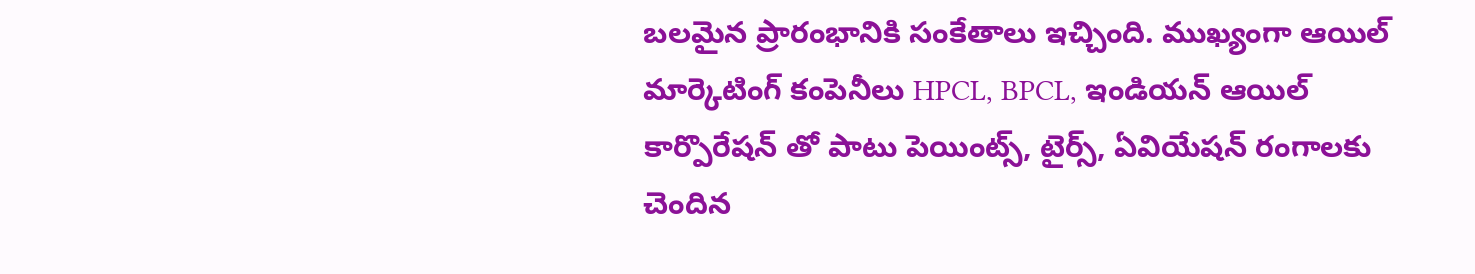బలమైన ప్రారంభానికి సంకేతాలు ఇచ్చింది. ముఖ్యంగా ఆయిల్ మార్కెటింగ్ కంపెనీలు HPCL, BPCL, ఇండియన్‌ ఆయిల్‌ కార్పొరేషన్‌ తో పాటు పెయింట్స్, టైర్స్, ఏవియేషన్ రంగాలకు చెందిన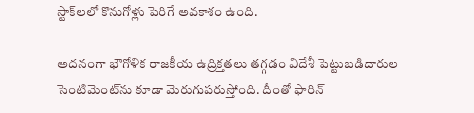స్టాక్‌లలో కొనుగోళ్లు పెరిగే అవకాశం ఉంది.

అదనంగా భౌగోళిక రాజకీయ ఉద్రిక్తతలు తగ్గడం విదేశీ పెట్టుబడిదారుల సెంటిమెంట్‌ను కూడా మెరుగుపరుస్తోంది. దీంతో ఫారిన్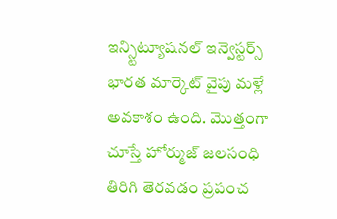ఇన్స్టిట్యూషనల్ ఇన్వెస్టర్స్ భారత మార్కెట్ వైపు మళ్లే అవకాశం ఉంది. మొత్తంగా చూస్తే హోర్ముజ్ జలసంధి తిరిగి తెరవడం ప్రపంచ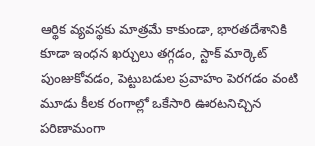ఆర్థిక వ్యవస్థకు మాత్రమే కాకుండా, భారతదేశానికి కూడా ఇంధన ఖర్చులు తగ్గడం, స్టాక్ మార్కెట్ పుంజుకోవడం, పెట్టుబడుల ప్రవాహం పెరగడం వంటి మూడు కీలక రంగాల్లో ఒకేసారి ఊరటనిచ్చిన పరిణామంగా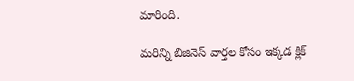మారింది.

మరిన్ని బిజినెస్‌ వార్తల కోసం ఇక్కడ క్లిక్‌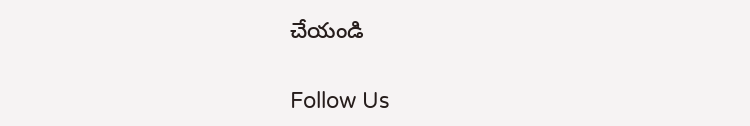చేయండి

Follow Us